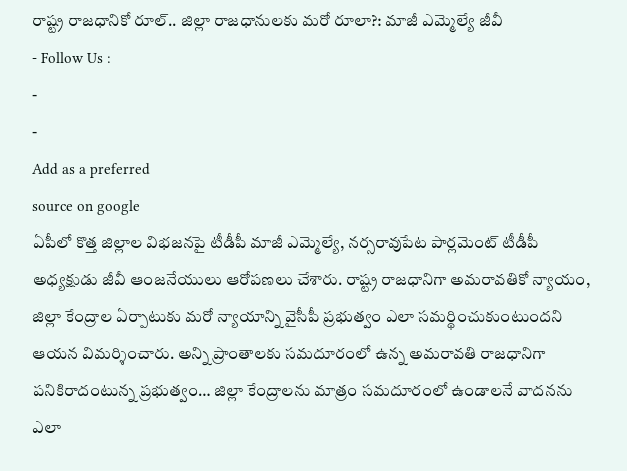రాష్ట్ర రాజధానికో రూల్.. జిల్లా రాజధానులకు మరో రూలా?: మాజీ ఎమ్మెల్యే జీవీ
- Follow Us :
-
-
Add as a preferred
source on google
ఏపీలో కొత్త జిల్లాల విభజనపై టీడీపీ మాజీ ఎమ్మెల్యే, నర్సరావుపేట పార్లమెంట్ టీడీపీ అధ్యక్షుడు జీవీ ఆంజనేయులు ఆరోపణలు చేశారు. రాష్ట్ర రాజధానిగా అమరావతికో న్యాయం, జిల్లా కేంద్రాల ఏర్పాటుకు మరో న్యాయాన్ని వైసీపీ ప్రభుత్వం ఎలా సమర్థించుకుంటుందని ఆయన విమర్శించారు. అన్ని ప్రాంతాలకు సమదూరంలో ఉన్న అమరావతి రాజధానిగా పనికిరాదంటున్న ప్రభుత్వం… జిల్లా కేంద్రాలను మాత్రం సమదూరంలో ఉండాలనే వాదనను ఎలా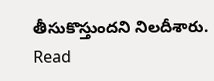తీసుకొస్తుందని నిలదీశారు.
Read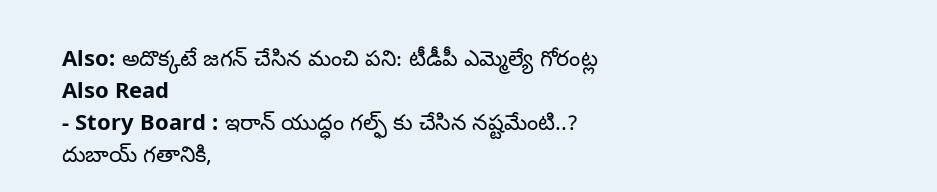Also: అదొక్కటే జగన్ చేసిన మంచి పని: టీడీపీ ఎమ్మెల్యే గోరంట్ల
Also Read
- Story Board : ఇరాన్ యుద్ధం గల్ఫ్ కు చేసిన నష్టమేంటి..? దుబాయ్ గతానికి,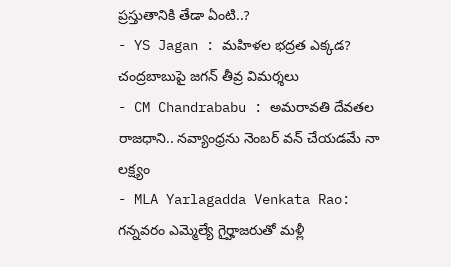ప్రస్తుతానికి తేడా ఏంటి..?
- YS Jagan : మహిళల భద్రత ఎక్కడ? చంద్రబాబుపై జగన్ తీవ్ర విమర్శలు
- CM Chandrababu : అమరావతి దేవతల రాజధాని.. నవ్యాంధ్రను నెంబర్ వన్ చేయడమే నా లక్ష్యం
- MLA Yarlagadda Venkata Rao: గన్నవరం ఎమ్మెల్యే గైర్హాజరుతో మళ్లీ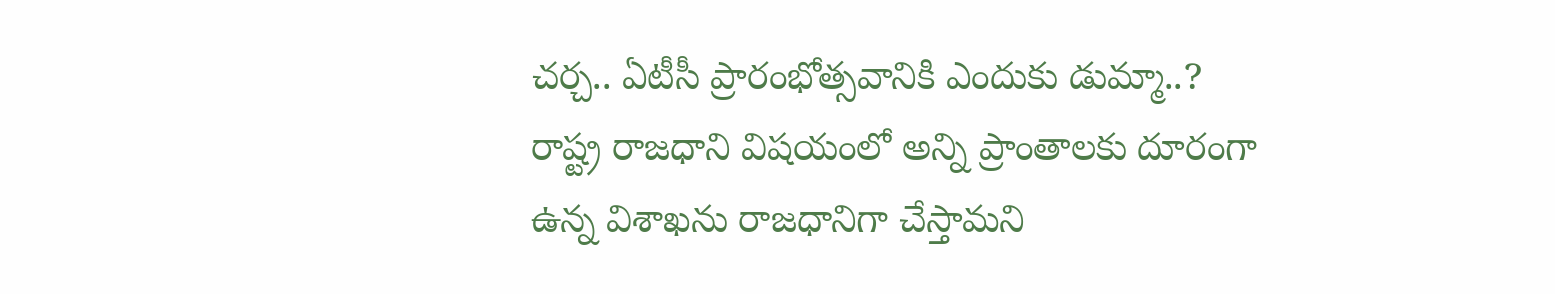చర్చ.. ఏటీసీ ప్రారంభోత్సవానికి ఎందుకు డుమ్మా..?
రాష్ట్ర రాజధాని విషయంలో అన్ని ప్రాంతాలకు దూరంగా ఉన్న విశాఖను రాజధానిగా చేస్తామని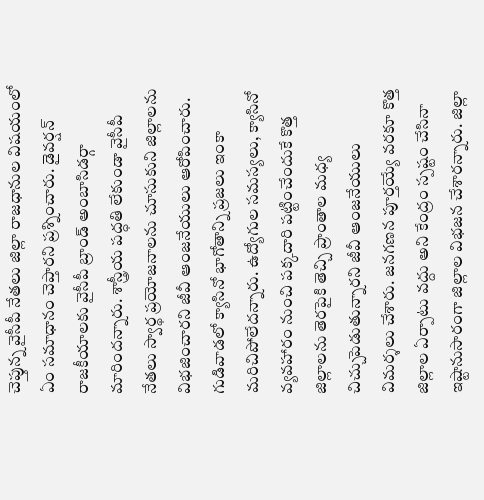చెప్తున్న వైసీపీ నేతలు జిల్లా రాజధానుల విషయంలో ఏం సమాధానం చెప్తారని ప్రశ్నించారు. డైవర్షన్ రాజకీయాలకు వైసీపీ బ్రాండ్ అంబాసిడర్గా మారిందన్నారు. శాస్త్రీయ పద్ధతి లేకుండా వైసీపీ నేతలు స్వార్థ ప్రయోజనాలను చూసుకుని జిల్లాలను విభజించారని జీవీ ఆంజనేయులు ఆరోపించారు. గుడివాడలో క్యాసినో భాగోతాన్ని ప్రజలు ఇంకా మరిచిపోలేదన్నారు. ఉద్యోగుల సమస్యలు, క్యాసినో వ్యవహారం నుంచి పక్కదారి పట్టించేందుకే కొత్త జిల్లాలను తెరపైకి తెచ్చి ప్రాంతాల మధ్య చిచ్చుపెడుతున్నారని జీవీ ఆంజనేయులు విమర్శలు చేశారు. జనగణన పూర్తయ్యే వరకూ కొత్త జిల్లాల ఏర్పాటు వద్దు అని కేంద్రం స్పష్టం చేసినా ఇష్టానుసారంగా జిల్లాల విభజన చేశారన్నారు. జిల్లా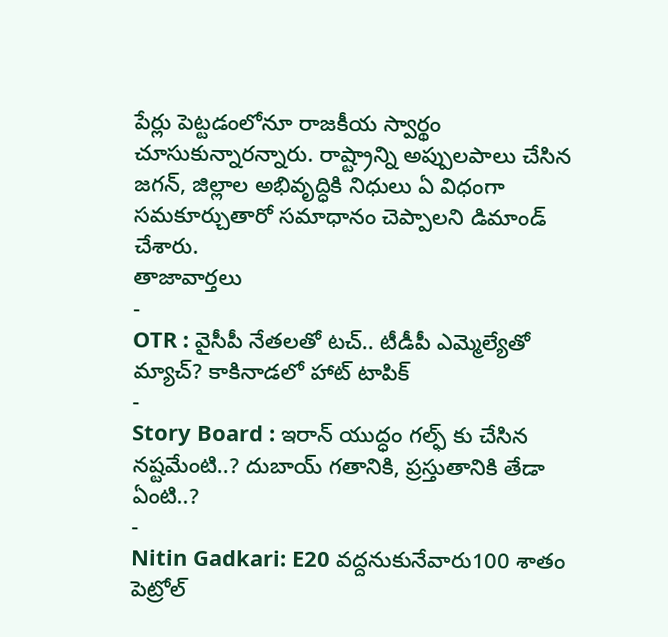పేర్లు పెట్టడంలోనూ రాజకీయ స్వార్థం చూసుకున్నారన్నారు. రాష్ట్రాన్ని అప్పులపాలు చేసిన జగన్, జిల్లాల అభివృద్ధికి నిధులు ఏ విధంగా సమకూర్చుతారో సమాధానం చెప్పాలని డిమాండ్ చేశారు.
తాజావార్తలు
-
OTR : వైసీపీ నేతలతో టచ్.. టీడీపీ ఎమ్మెల్యేతో మ్యాచ్? కాకినాడలో హాట్ టాపిక్
-
Story Board : ఇరాన్ యుద్ధం గల్ఫ్ కు చేసిన నష్టమేంటి..? దుబాయ్ గతానికి, ప్రస్తుతానికి తేడా ఏంటి..?
-
Nitin Gadkari: E20 వద్దనుకునేవారు100 శాతం పెట్రోల్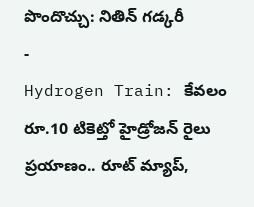పొందొచ్చు: నితిన్ గడ్కరీ
-
Hydrogen Train: కేవలం రూ.10 టికెట్తో హైడ్రోజన్ రైలు ప్రయాణం.. రూట్ మ్యాప్,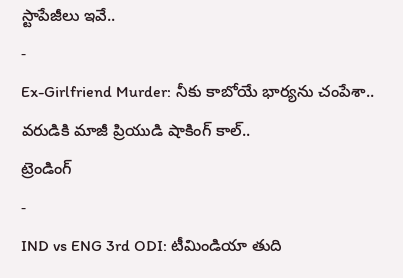స్టాపేజీలు ఇవే..
-
Ex-Girlfriend Murder: నీకు కాబోయే భార్యను చంపేశా.. వరుడికి మాజీ ప్రియుడి షాకింగ్ కాల్..
ట్రెండింగ్
-
IND vs ENG 3rd ODI: టీమిండియా తుది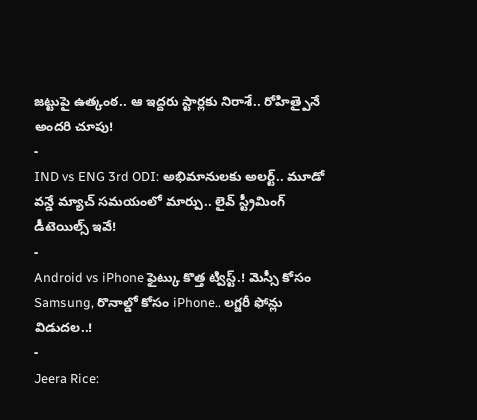జట్టుపై ఉత్కంఠ.. ఆ ఇద్దరు స్టార్లకు నిరాశే.. రోహిత్పైనే అందరి చూపు!
-
IND vs ENG 3rd ODI: అభిమానులకు అలర్ట్.. మూడో వన్డే మ్యాచ్ సమయంలో మార్పు.. లైవ్ స్ట్రీమింగ్ డీటెయిల్స్ ఇవే!
-
Android vs iPhone ఫైట్కు కొత్త ట్విస్ట్.! మెస్సీ కోసం Samsung, రొనాల్డో కోసం iPhone.. లగ్జరీ ఫోన్లు విడుదల..!
-
Jeera Rice: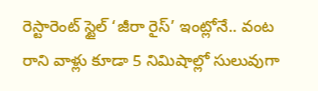రెస్టారెంట్ స్టైల్ ‘జీరా రైస్’ ఇంట్లోనే.. వంట రాని వాళ్లు కూడా 5 నిమిషాల్లో సులువుగా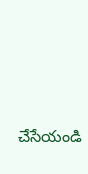చేసేయండి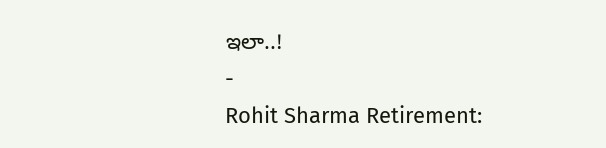ఇలా..!
-
Rohit Sharma Retirement: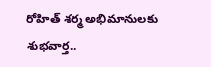రోహిత్ శర్మ అభిమానులకు శుభవార్త..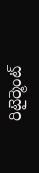రిటైర్మెంట్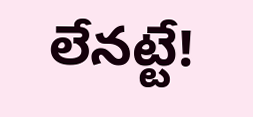లేనట్టే!